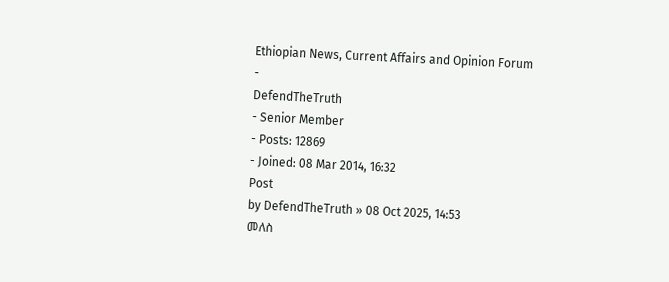Ethiopian News, Current Affairs and Opinion Forum
-
DefendTheTruth
- Senior Member
- Posts: 12869
- Joined: 08 Mar 2014, 16:32
Post
by DefendTheTruth » 08 Oct 2025, 14:53
መለስ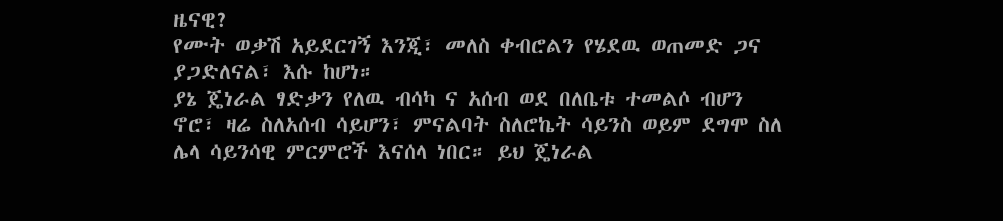ዜናዊ?
የሙት ወቃሽ አይደርገኝ እንጂ፣ መለስ ቀብሮልን የሄደዉ ወጠመድ ጋና ያጋድለናል፣ እሱ ከሆነ።
ያኔ ጄነራል ፃድቃን የለዉ ብሳካ ና አሰብ ወደ በለቤቱ ተመልሶ ብሆን ኖሮ፣ ዛሬ ስለአሰብ ሳይሆን፣ ምናልባት ስለሮኬት ሳይንስ ወይም ደግሞ ስለ ሌላ ሳይንሳዊ ምርምሮች እናሰላ ነበር። ይህ ጄነራል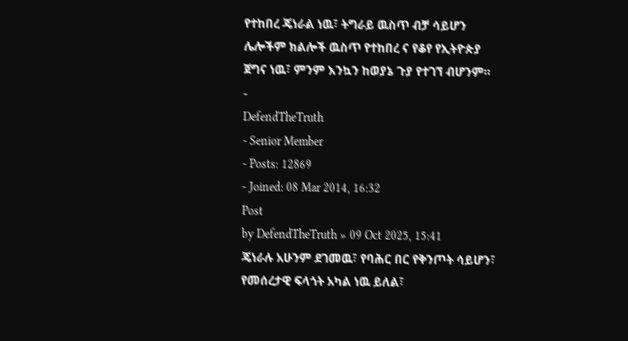የተከበረ ጄነራል ነዉ፣ ትግራይ ዉስጥ ብቻ ሳይሆን ሌሎችም ክልሎች ዉስጥ የተከበረ ና የቆየ የኢትዮጵያ ጀግና ነዉ፣ ምንም እንኳን ከወያኔ ጉያ የተገኘ ብሆንም።
-
DefendTheTruth
- Senior Member
- Posts: 12869
- Joined: 08 Mar 2014, 16:32
Post
by DefendTheTruth » 09 Oct 2025, 15:41
ጄነራሉ አሁንም ደገመዉ፣ የባሕር በር የቅንጦት ሳይሆን፣ የመሰረታዊ ፍላጎት አካል ነዉ ይለል፣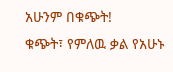አሁንም በቁጭት!
ቁጭት፣ የምለዉ ቃል የአሁኑ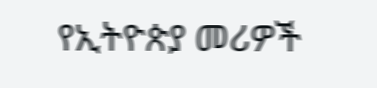የኢትዮጵያ መሪዎች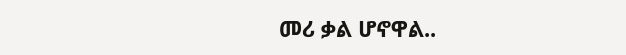መሪ ቃል ሆኖዋል..